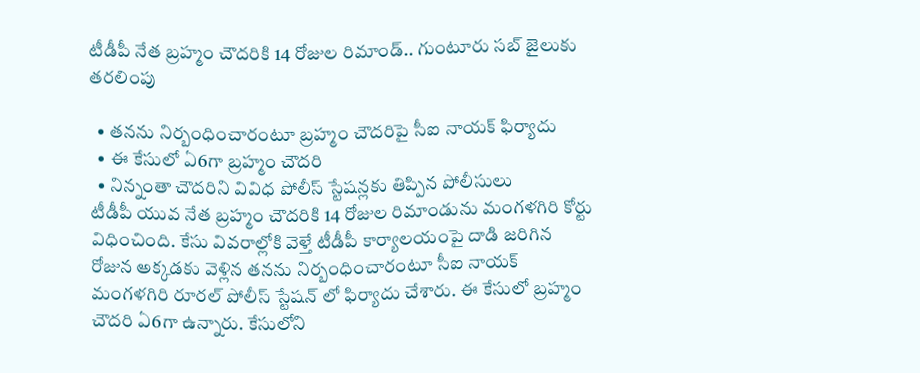టీడీపీ నేత బ్రహ్మం చౌదరికి 14 రోజుల రిమాండ్.. గుంటూరు సబ్ జైలుకు తరలింపు

  • తనను నిర్బంధించారంటూ బ్రహ్మం చౌదరిపై సీఐ నాయక్ ఫిర్యాదు
  • ఈ కేసులో ఏ6గా బ్రహ్మం చౌదరి
  • నిన్నంతా చౌదరిని వివిధ పోలీస్ స్టేషన్లకు తిప్పిన పోలీసులు
టీడీపీ యువ నేత బ్రహ్మం చౌదరికి 14 రోజుల రిమాండును మంగళగిరి కోర్టు విధించింది. కేసు వివరాల్లోకి వెళ్తే టీడీపీ కార్యాలయంపై దాడి జరిగిన రోజున అక్కడకు వెళ్లిన తనను నిర్బంధించారంటూ సీఐ నాయక్ మంగళగిరి రూరల్ పోలీస్ స్టేషన్ లో ఫిర్యాదు చేశారు. ఈ కేసులో బ్రహ్మం చౌదరి ఏ6గా ఉన్నారు. కేసులోని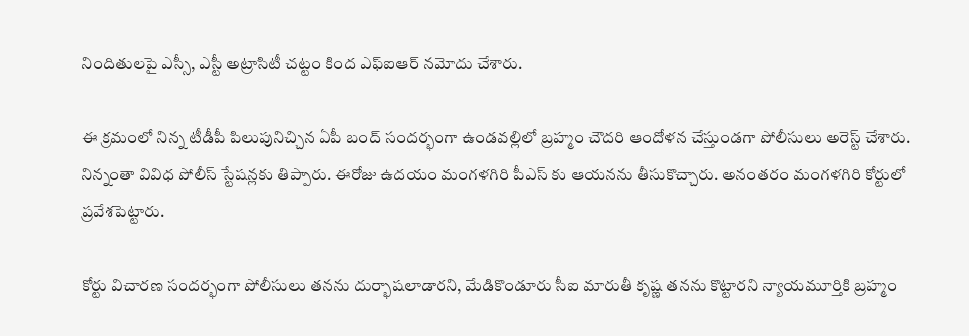నిందితులపై ఎస్సీ, ఎస్టీ అట్రాసిటీ చట్టం కింద ఎఫ్ఐఆర్ నమోదు చేశారు.

ఈ క్రమంలో నిన్న టీడీపీ పిలుపునిచ్చిన ఏపీ బంద్ సందర్భంగా ఉండవల్లిలో బ్రహ్మం చౌదరి ఆందోళన చేస్తుండగా పోలీసులు అరెస్ట్ చేశారు. నిన్నంతా వివిధ పోలీస్ స్టేషన్లకు తిప్పారు. ఈరోజు ఉదయం మంగళగిరి పీఎస్ కు ఆయనను తీసుకొచ్చారు. అనంతరం మంగళగిరి కోర్టులో ప్రవేశపెట్టారు.

కోర్టు విచారణ సందర్భంగా పోలీసులు తనను దుర్భాషలాడారని, మేడికొండూరు సీఐ మారుతీ కృష్ణ తనను కొట్టారని న్యాయమూర్తికి బ్రహ్మం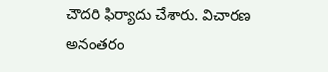చౌదరి ఫిర్యాదు చేశారు. విచారణ అనంతరం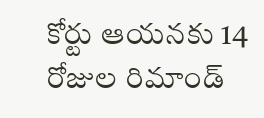కోర్టు ఆయనకు 14 రోజుల రిమాండ్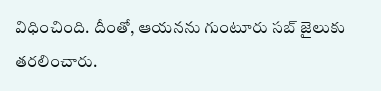విధించింది. దీంతో, ఆయనను గుంటూరు సబ్ జైలుకు తరలించారు.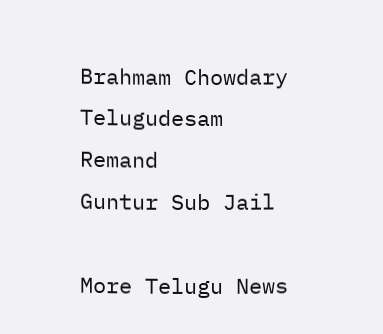Brahmam Chowdary
Telugudesam
Remand
Guntur Sub Jail

More Telugu News